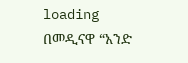loading
በመዲናዋ “አንድ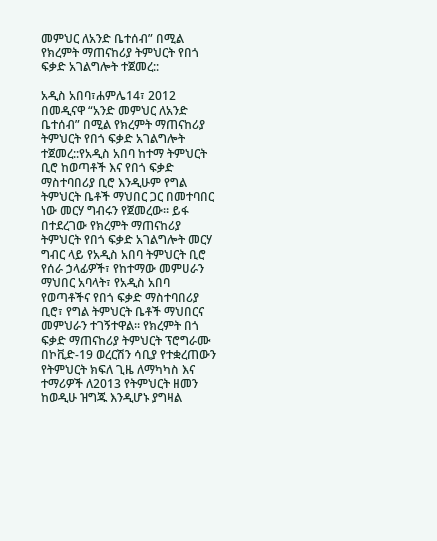መምህር ለአንድ ቤተሰብ” በሚል የክረምት ማጠናከሪያ ትምህርት የበጎ ፍቃድ አገልግሎት ተጀመረ::

አዲስ አበባ፣ሐምሌ14፣ 2012 በመዲናዋ “አንድ መምህር ለአንድ ቤተሰብ” በሚል የክረምት ማጠናከሪያ ትምህርት የበጎ ፍቃድ አገልግሎት ተጀመረ::የአዲስ አበባ ከተማ ትምህርት ቢሮ ከወጣቶች እና የበጎ ፍቃድ ማስተባበሪያ ቢሮ እንዲሁም የግል ትምህርት ቤቶች ማህበር ጋር በመተባበር ነው መርሃ ግብሩን የጀመረው። ይፋ በተደረገው የክረምት ማጠናከሪያ ትምህርት የበጎ ፍቃድ አገልግሎት መርሃ ግብር ላይ የአዲስ አበባ ትምህርት ቢሮ የሰራ ኃላፊዎች፣ የከተማው መምሀራን ማህበር አባላት፣ የአዲስ አበባ የወጣቶችና የበጎ ፍቃድ ማስተባበሪያ ቢሮ፣ የግል ትምህርት ቤቶች ማህበርና መምህራን ተገኝተዋል። የክረምት በጎ ፍቃድ ማጠናከሪያ ትምህርት ፕሮግራሙ በኮቪድ-19 ወረርሽን ሳቢያ የተቋረጠውን የትምህርት ክፍለ ጊዜ ለማካካስ እና ተማሪዎች ለ2013 የትምህርት ዘመን ከወዲሁ ዝግጁ እንዲሆኑ ያግዛል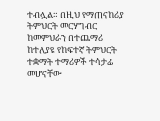ተብሏል። በዚህ የማጠናከሪያ ትምህርት መርሃግብር ከመምህራን በተጨማሪ ከተለያዩ የከፍተኛ ትምህርት ተቋማት ተማሪዎች ተሳታፊ መሆናቸው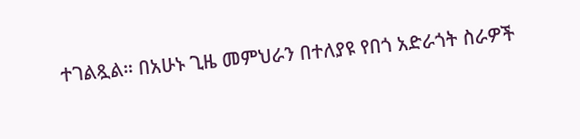ተገልጿል። በአሁኑ ጊዜ መምህራን በተለያዩ የበጎ አድራጎት ስራዎች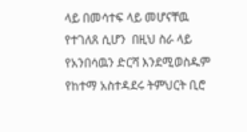ላይ በመሳተፍ ላይ መሆናቸዉ የተገለጸ ሲሆን  በዚህ ስራ ላይ የአንበሳዉን ድርሻ እንደሚወስዱም የከተማ አስተዳደሩ ትምህርት ቢሮ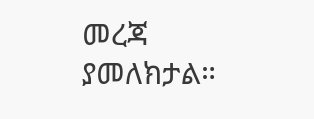መረጃ ያመለክታል።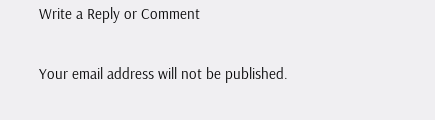Write a Reply or Comment

Your email address will not be published.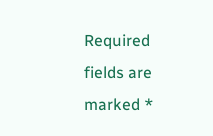Required fields are marked *